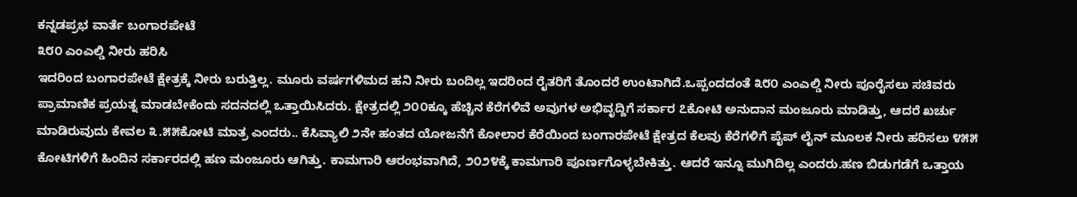ಕನ್ನಡಪ್ರಭ ವಾರ್ತೆ ಬಂಗಾರಪೇಟೆ
೩೮೦ ಎಂಎಲ್ಡಿ ನೀರು ಹರಿಸಿ
ಇದರಿಂದ ಬಂಗಾರಪೇಟೆ ಕ್ಷೇತ್ರಕ್ಕೆ ನೀರು ಬರುತ್ತಿಲ್ಲ. ಮೂರು ವರ್ಷಗಳಿಮದ ಹನಿ ನೀರು ಬಂದಿಲ್ಲ ಇದರಿಂದ ರೈತರಿಗೆ ತೊಂದರೆ ಉಂಟಾಗಿದೆ.ಒಪ್ಪಂದದಂತೆ ೩೮೦ ಎಂಎಲ್ಡಿ ನೀರು ಪೂರೈಸಲು ಸಚಿವರು ಪ್ರಾಮಾಣಿಕ ಪ್ರಯತ್ನ ಮಾಡಬೇಕೆಂದು ಸದನದಲ್ಲಿ ಒತ್ತಾಯಿಸಿದರು. ಕ್ಷೇತ್ರದಲ್ಲಿ ೨೦೦ಕ್ಕೂ ಹೆಚ್ಚಿನ ಕೆರೆಗಳಿವೆ ಅವುಗಳ ಅಭಿವೃದ್ದಿಗೆ ಸರ್ಕಾರ ೭ಕೋಟಿ ಅನುದಾನ ಮಂಜೂರು ಮಾಡಿತ್ತು, ಆದರೆ ಖರ್ಚು ಮಾಡಿರುವುದು ಕೇವಲ ೩.೫೫ಕೋಟಿ ಮಾತ್ರ ಎಂದರು.. ಕೆಸಿವ್ಯಾಲಿ ೨ನೇ ಹಂತದ ಯೋಜನೆಗೆ ಕೋಲಾರ ಕೆರೆಯಿಂದ ಬಂಗಾರಪೇಟೆ ಕ್ಷೇತ್ರದ ಕೆಲವು ಕೆರೆಗಳಿಗೆ ಪೈಪ್ ಲೈನ್ ಮೂಲಕ ನೀರು ಹರಿಸಲು ೪೫೫ ಕೋಟಿಗಳಿಗೆ ಹಿಂದಿನ ಸರ್ಕಾರದಲ್ಲಿ ಹಣ ಮಂಜೂರು ಆಗಿತ್ತು. ಕಾಮಗಾರಿ ಆರಂಭವಾಗಿದೆ, ೨೦೨೪ಕ್ಕೆ ಕಾಮಗಾರಿ ಪೂರ್ಣಗೊಳ್ಳಬೇಕಿತ್ತು. ಆದರೆ ಇನ್ನೂ ಮುಗಿದಿಲ್ಲ ಎಂದರು.ಹಣ ಬಿಡುಗಡೆಗೆ ಒತ್ತಾಯ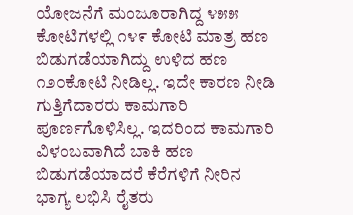ಯೋಜನೆಗೆ ಮಂಜೂರಾಗಿದ್ದ ೪೫೫ ಕೋಟಿಗಳಲ್ಲಿ ೧೪೯ ಕೋಟಿ ಮಾತ್ರ ಹಣ ಬಿಡುಗಡೆಯಾಗಿದ್ದು ಉಳಿದ ಹಣ ೧೨೦ಕೋಟಿ ನೀಡಿಲ್ಲ. ಇದೇ ಕಾರಣ ನೀಡಿ ಗುತ್ತಿಗೆದಾರರು ಕಾಮಗಾರಿ ಪೂರ್ಣಗೊಳಿಸಿಲ್ಲ. ಇದರಿಂದ ಕಾಮಗಾರಿ ವಿಳಂಬವಾಗಿದೆ ಬಾಕಿ ಹಣ ಬಿಡುಗಡೆಯಾದರೆ ಕೆರೆಗಳಿಗೆ ನೀರಿನ ಭಾಗ್ಯ ಲಭಿಸಿ ರೈತರು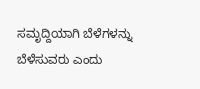ಸಮೃದ್ದಿಯಾಗಿ ಬೆಳೆಗಳನ್ನು ಬೆಳೆಸುವರು ಎಂದು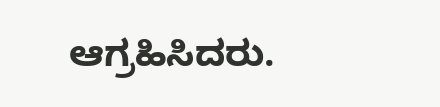ಆಗ್ರಹಿಸಿದರು.